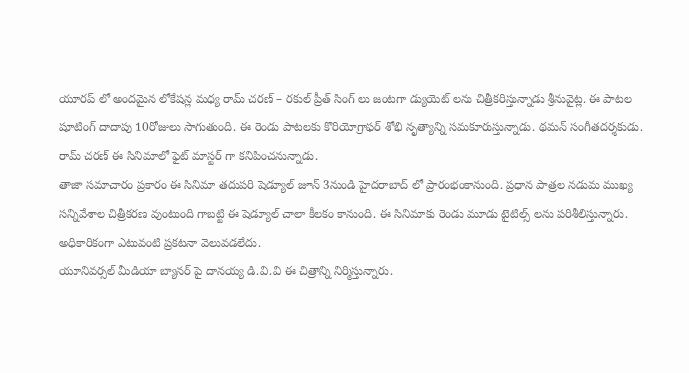యూరప్ లో అందమైన లోకేషన్ల మధ్య రామ్ చరణ్ – రకుల్ ప్రీత్ సింగ్ లు జంటగా డ్యుయెట్ లను చిత్రీకరిస్తున్నాడు శ్రీనువైట్ల. ఈ పాటల షూటింగ్ దాదాపు 10రోజులు సాగుతుంది. ఈ రెండు పాటలకు కొరియోగ్రాఫర్ శోభి నృత్యాన్ని సమకూరుస్తున్నాడు. థమన్ సంగీతదర్శకుడు. రామ్ చరణ్ ఈ సినిమాలో ఫైట్ మాస్టర్ గా కనిపించనున్నాడు.
తాజా సమాచారం ప్రకారం ఈ సినిమా తదుపరి షెడ్యూల్ జూన్ 3నుండి హైదరాబాద్ లో ప్రారంభంకానుంది. ప్రధాన పాత్రల నడుమ ముఖ్య సన్నివేశాల చిత్రీకరణ వుంటుంది గాబట్టి ఈ షెడ్యూల్ చాలా కీలకం కానుంది. ఈ సినిమాకు రెండు మూడు టైటిల్స్ లను పరిశీలిస్తున్నారు. అధికారికంగా ఎటువంటి ప్రకటనా వెలువడలేదు.
యూనివర్సల్ మీడియా బ్యానర్ పై దానయ్య డి.వి.వి ఈ చిత్రాన్ని నిర్మిస్తున్నారు.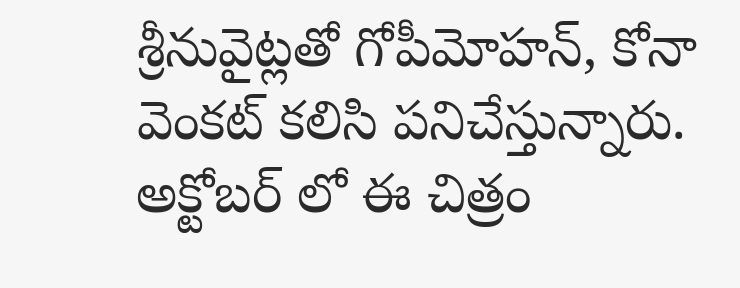శ్రీనువైట్లతో గోపీమోహన్, కోనా వెంకట్ కలిసి పనిచేస్తున్నారు. అక్టోబర్ లో ఈ చిత్రం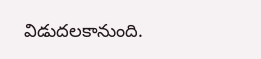విడుదలకానుంది.